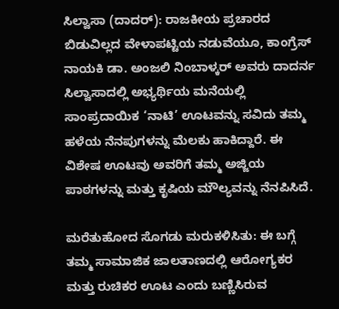ಸಿಲ್ವಾಸಾ (ದಾದರ್): ರಾಜಕೀಯ ಪ್ರಚಾರದ ಬಿಡುವಿಲ್ಲದ ವೇಳಾಪಟ್ಟಿಯ ನಡುವೆಯೂ, ಕಾಂಗ್ರೆಸ್ ನಾಯಕಿ ಡಾ. ಅಂಜಲಿ ನಿಂಬಾಳ್ಕರ್ ಅವರು ದಾದರ್ನ ಸಿಲ್ವಾಸಾದಲ್ಲಿ ಅಭ್ಯರ್ಥಿಯ ಮನೆಯಲ್ಲಿ ಸಾಂಪ್ರದಾಯಿಕ ‘ನಾಟಿ’ ಊಟವನ್ನು ಸವಿದು ತಮ್ಮ ಹಳೆಯ ನೆನಪುಗಳನ್ನು ಮೆಲಕು ಹಾಕಿದ್ದಾರೆ. ಈ ವಿಶೇಷ ಊಟವು ಅವರಿಗೆ ತಮ್ಮ ಅಜ್ಜಿಯ ಪಾಠಗಳನ್ನು ಮತ್ತು ಕೃಷಿಯ ಮೌಲ್ಯವನ್ನು ನೆನಪಿಸಿದೆ.

ಮರೆತುಹೋದ ಸೊಗಡು ಮರುಕಳಿಸಿತು: ಈ ಬಗ್ಗೆ ತಮ್ಮ ಸಾಮಾಜಿಕ ಜಾಲತಾಣದಲ್ಲಿ ಆರೋಗ್ಯಕರ ಮತ್ತು ರುಚಿಕರ ಊಟ ಎಂದು ಬಣ್ಣಿಸಿರುವ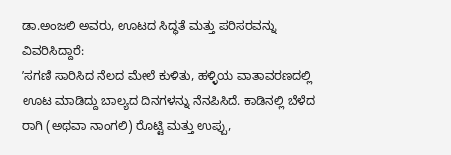ಡಾ.ಅಂಜಲಿ ಅವರು, ಊಟದ ಸಿದ್ಧತೆ ಮತ್ತು ಪರಿಸರವನ್ನು ವಿವರಿಸಿದ್ದಾರೆ:
ʼಸಗಣಿ ಸಾರಿಸಿದ ನೆಲದ ಮೇಲೆ ಕುಳಿತು, ಹಳ್ಳಿಯ ವಾತಾವರಣದಲ್ಲಿ ಊಟ ಮಾಡಿದ್ದು ಬಾಲ್ಯದ ದಿನಗಳನ್ನು ನೆನಪಿಸಿದೆ. ಕಾಡಿನಲ್ಲಿ ಬೆಳೆದ ರಾಗಿ (ಅಥವಾ ನಾಂಗಲಿ) ರೊಟ್ಟಿ ಮತ್ತು ಉಪ್ಪು,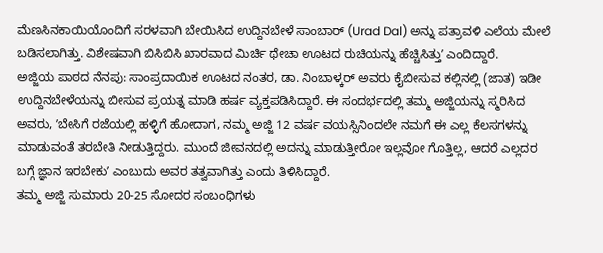ಮೆಣಸಿನಕಾಯಿಯೊಂದಿಗೆ ಸರಳವಾಗಿ ಬೇಯಿಸಿದ ಉದ್ದಿನಬೇಳೆ ಸಾಂಬಾರ್ (Urad Dal) ಅನ್ನು ಪತ್ರಾವಳಿ ಎಲೆಯ ಮೇಲೆ ಬಡಿಸಲಾಗಿತ್ತು. ವಿಶೇಷವಾಗಿ ಬಿಸಿಬಿಸಿ ಖಾರವಾದ ಮಿರ್ಚಿ ಥೇಚಾ ಊಟದ ರುಚಿಯನ್ನು ಹೆಚ್ಚಿಸಿತ್ತುʼ ಎಂದಿದ್ದಾರೆ.
ಅಜ್ಜಿಯ ಪಾಠದ ನೆನಪು: ಸಾಂಪ್ರದಾಯಿಕ ಊಟದ ನಂತರ, ಡಾ. ನಿಂಬಾಳ್ಕರ್ ಅವರು ಕೈಬೀಸುವ ಕಲ್ಲಿನಲ್ಲಿ (ಜಾತ) ಇಡೀ ಉದ್ದಿನಬೇಳೆಯನ್ನು ಬೀಸುವ ಪ್ರಯತ್ನ ಮಾಡಿ ಹರ್ಷ ವ್ಯಕ್ತಪಡಿಸಿದ್ದಾರೆ. ಈ ಸಂದರ್ಭದಲ್ಲಿ ತಮ್ಮ ಅಜ್ಜಿಯನ್ನು ಸ್ಮರಿಸಿದ ಅವರು, ʼಬೇಸಿಗೆ ರಜೆಯಲ್ಲಿ ಹಳ್ಳಿಗೆ ಹೋದಾಗ, ನಮ್ಮ ಅಜ್ಜಿ 12 ವರ್ಷ ವಯಸ್ಸಿನಿಂದಲೇ ನಮಗೆ ಈ ಎಲ್ಲ ಕೆಲಸಗಳನ್ನು ಮಾಡುವಂತೆ ತರಬೇತಿ ನೀಡುತ್ತಿದ್ದರು. ಮುಂದೆ ಜೀವನದಲ್ಲಿ ಅದನ್ನು ಮಾಡುತ್ತೀರೋ ಇಲ್ಲವೋ ಗೊತ್ತಿಲ್ಲ, ಆದರೆ ಎಲ್ಲದರ ಬಗ್ಗೆ ಜ್ಞಾನ ಇರಬೇಕುʼ ಎಂಬುದು ಅವರ ತತ್ವವಾಗಿತ್ತು ಎಂದು ತಿಳಿಸಿದ್ದಾರೆ.
ತಮ್ಮ ಅಜ್ಜಿ ಸುಮಾರು 20-25 ಸೋದರ ಸಂಬಂಧಿಗಳು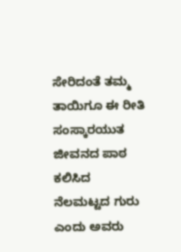ಸೇರಿದಂತೆ ತಮ್ಮ ತಾಯಿಗೂ ಈ ರೀತಿ ಸಂಸ್ಕಾರಯುತ ಜೀವನದ ಪಾಠ ಕಲಿಸಿದ ನೆಲಮಟ್ಟದ ಗುರು ಎಂದು ಅವರು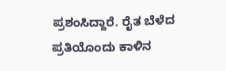ಪ್ರಶಂಸಿದ್ದಾರೆ. ರೈತ ಬೆಳೆದ ಪ್ರತಿಯೊಂದು ಕಾಳಿನ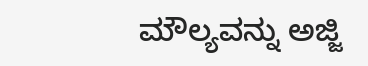ಮೌಲ್ಯವನ್ನು ಅಜ್ಜಿ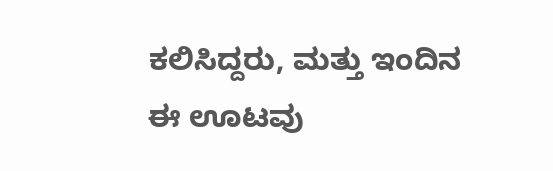ಕಲಿಸಿದ್ದರು, ಮತ್ತು ಇಂದಿನ ಈ ಊಟವು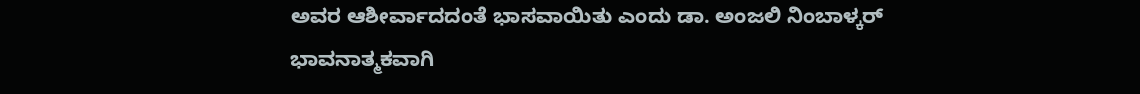ಅವರ ಆಶೀರ್ವಾದದಂತೆ ಭಾಸವಾಯಿತು ಎಂದು ಡಾ. ಅಂಜಲಿ ನಿಂಬಾಳ್ಕರ್ ಭಾವನಾತ್ಮಕವಾಗಿ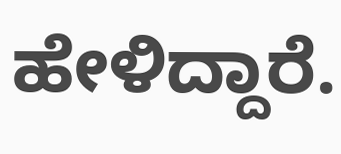ಹೇಳಿದ್ದಾರೆ.